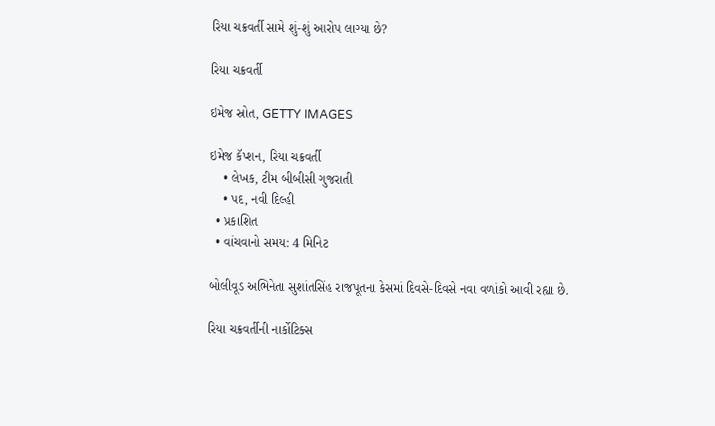રિયા ચક્રવર્તી સામે શું-શું આરોપ લાગ્યા છે?

રિયા ચક્રવર્તી

ઇમેજ સ્રોત, GETTY IMAGES

ઇમેજ કૅપ્શન, રિયા ચક્રવર્તી
    • લેખક, ટીમ બીબીસી ગુજરાતી
    • પદ, નવી દિલ્હી
  • પ્રકાશિત
  • વાંચવાનો સમય: 4 મિનિટ

બોલીવૂડ અભિનેતા સુશાંતસિંહ રાજપૂતના કેસમાં દિવસે-દિવસે નવા વળાંકો આવી રહ્યા છે.

રિયા ચક્રવર્તીની નાર્કોટિક્સ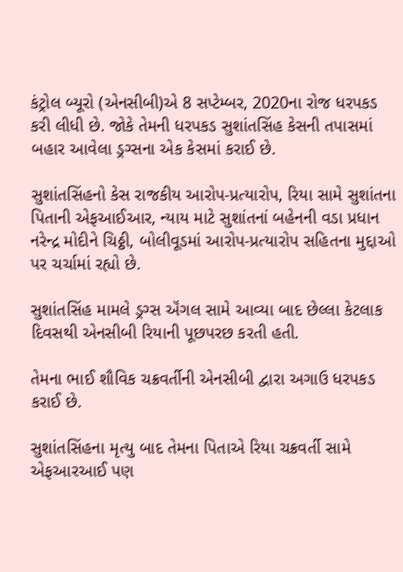કંટ્રોલ બ્યૂરો (એનસીબી)એ 8 સપ્ટેમ્બર, 2020ના રોજ ધરપકડ કરી લીધી છે. જોકે તેમની ધરપકડ સુશાંતસિંહ કેસની તપાસમાં બહાર આવેલા ડ્રગ્સના એક કેસમાં કરાઈ છે.

સુશાંતસિંહનો કેસ રાજકીય આરોપ-પ્રત્યારોપ, રિયા સામે સુશાંતના પિતાની એફઆઈઆર, ન્યાય માટે સુશાંતનાં બહેનની વડા પ્રધાન નરેન્દ્ર મોદીને ચિઠ્ઠી, બોલીવૂડમાં આરોપ-પ્રત્યારોપ સહિતના મુદ્દાઓ પર ચર્ચામાં રહ્યો છે.

સુશાંતસિંહ મામલે ડ્રગ્સ ઍંગલ સામે આવ્યા બાદ છેલ્લા કેટલાક દિવસથી એનસીબી રિયાની પૂછપરછ કરતી હતી.

તેમના ભાઈ શૌવિક ચક્રવર્તીની એનસીબી દ્વારા અગાઉ ધરપકડ કરાઈ છે.

સુશાંતસિંહના મૃત્યુ બાદ તેમના પિતાએ રિયા ચક્રવર્તી સામે એફઆરઆઈ પણ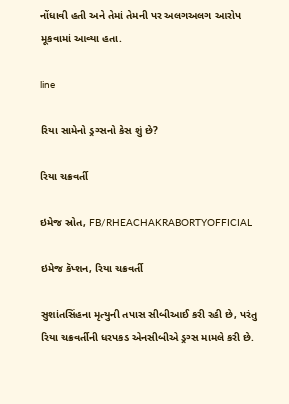નોંધાવી હતી અને તેમાં તેમની પર અલગઅલગ આરોપ મૂકવામાં આવ્યા હતા.

line

રિયા સામેનો ડ્રગ્સનો કેસ શું છે?

રિયા ચક્રવર્તી

ઇમેજ સ્રોત, FB/RHEACHAKRABORTYOFFICIAL

ઇમેજ કૅપ્શન, રિયા ચક્રવર્તી

સુશાંતસિંહના મૃત્યુની તપાસ સીબીઆઈ કરી રહી છે, પરંતુ રિયા ચક્રવર્તીની ધરપકડ એનસીબીએ ડ્રગ્સ મામલે કરી છે.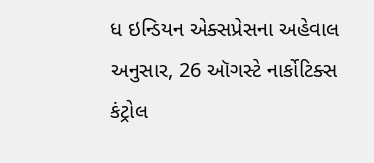ધ ઇન્ડિયન એક્સપ્રેસના અહેવાલ અનુસાર, 26 ઑગસ્ટે નાર્કોટિક્સ કંટ્રોલ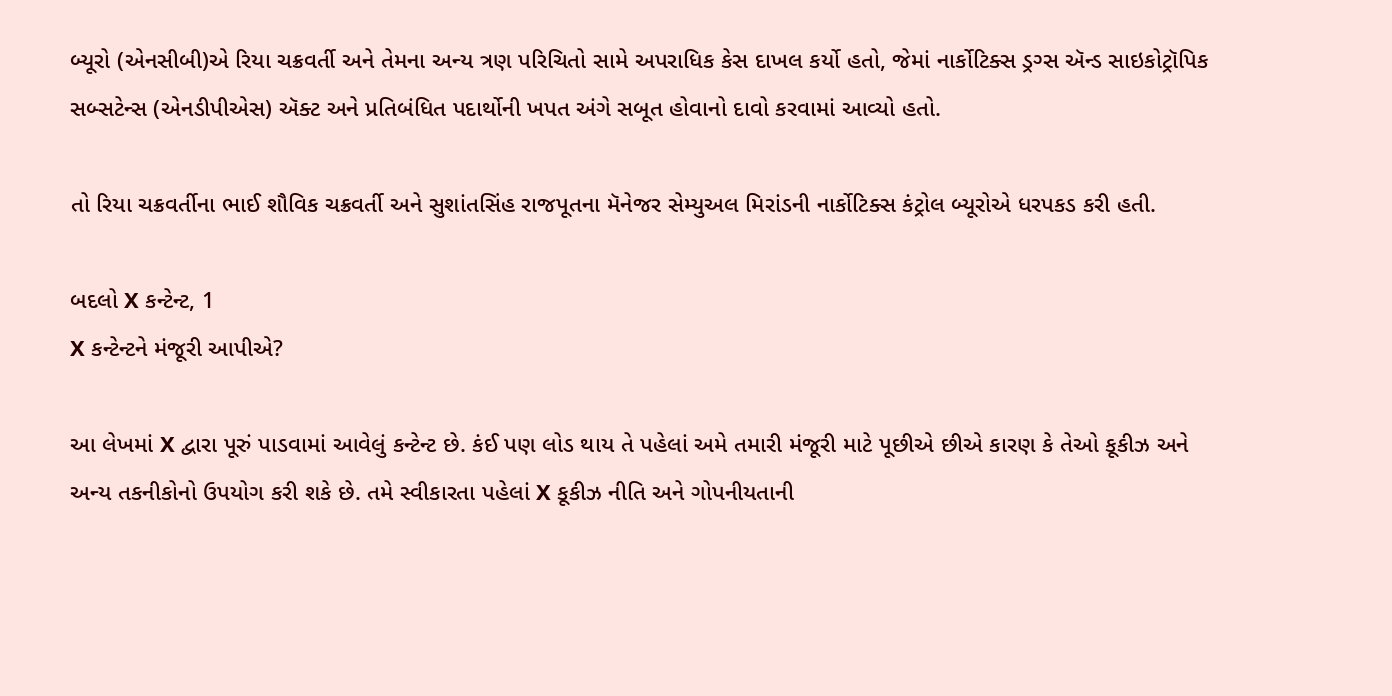બ્યૂરો (એનસીબી)એ રિયા ચક્રવર્તી અને તેમના અન્ય ત્રણ પરિચિતો સામે અપરાધિક કેસ દાખલ કર્યો હતો, જેમાં નાર્કોટિક્સ ડ્રગ્સ ઍન્ડ સાઇકોટ્રૉપિક સબ્સટેન્સ (એનડીપીએસ) ઍક્ટ અને પ્રતિબંધિત પદાર્થોની ખપત અંગે સબૂત હોવાનો દાવો કરવામાં આવ્યો હતો.

તો રિયા ચક્રવર્તીના ભાઈ શૌવિક ચક્રવર્તી અને સુશાંતસિંહ રાજપૂતના મૅનેજર સેમ્યુઅલ મિરાંડની નાર્કોટિક્સ કંટ્રોલ બ્યૂરોએ ધરપકડ કરી હતી.

બદલો X કન્ટેન્ટ, 1
X કન્ટેન્ટને મંજૂરી આપીએ?

આ લેખમાં X દ્વારા પૂરું પાડવામાં આવેલું કન્ટેન્ટ છે. કંઈ પણ લોડ થાય તે પહેલાં અમે તમારી મંજૂરી માટે પૂછીએ છીએ કારણ કે તેઓ કૂકીઝ અને અન્ય તકનીકોનો ઉપયોગ કરી શકે છે. તમે સ્વીકારતા પહેલાં X કૂકીઝ નીતિ અને ગોપનીયતાની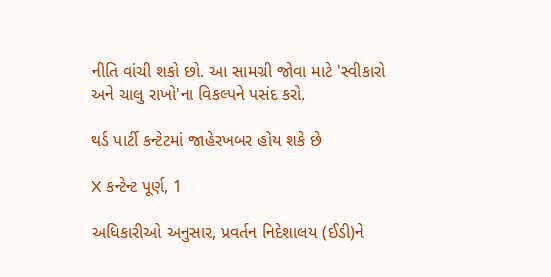નીતિ વાંચી શકો છો. આ સામગ્રી જોવા માટે 'સ્વીકારો અને ચાલુ રાખો'ના વિકલ્પને પસંદ કરો.

થર્ડ પાર્ટી કન્ટેટમાં જાહેરખબર હોય શકે છે

X કન્ટેન્ટ પૂર્ણ, 1

અધિકારીઓ અનુસાર, પ્રવર્તન નિદેશાલય (ઈડી)ને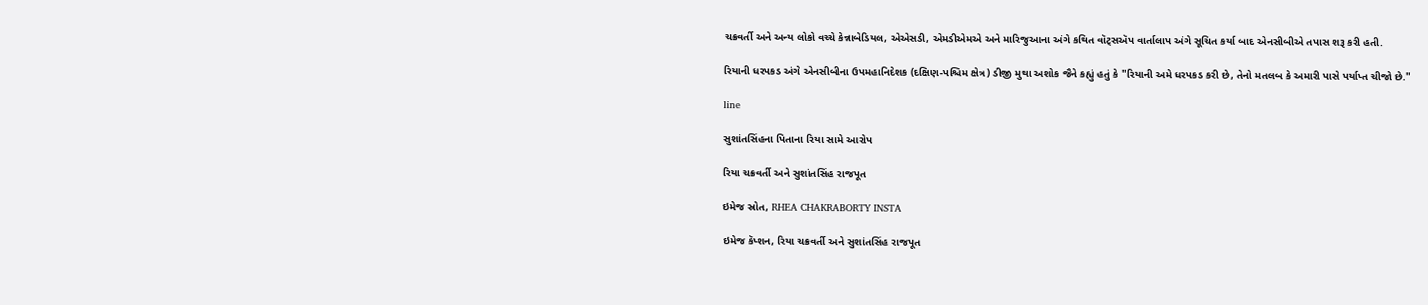ચક્રવર્તી અને અન્ય લોકો વચ્ચે કેન્નાબેડિયલ, એએસડી, એમડીએમએ અને મારિજુઆના અંગે કથિત વૉટ્સઍપ વાર્તાલાપ અંગે સૂચિત કર્યા બાદ એનસીબીએ તપાસ શરૂ કરી હતી.

રિયાની ધરપકડ અંગે એનસીબીના ઉપમહાનિદેશક (દક્ષિણ-પશ્ચિમ ક્ષેત્ર) ડીજી મુથા અશોક જૈને કહ્યું હતું કે "રિયાની અમે ધરપકડ કરી છે, તેનો મતલબ કે અમારી પાસે પર્યાપ્ત ચીજો છે."

line

સુશાંતસિંહના પિતાના રિયા સામે આરોપ

રિયા ચક્રવર્તી અને સુશાંતસિંહ રાજપૂત

ઇમેજ સ્રોત, RHEA CHAKRABORTY INSTA

ઇમેજ કૅપ્શન, રિયા ચક્રવર્તી અને સુશાંતસિંહ રાજપૂત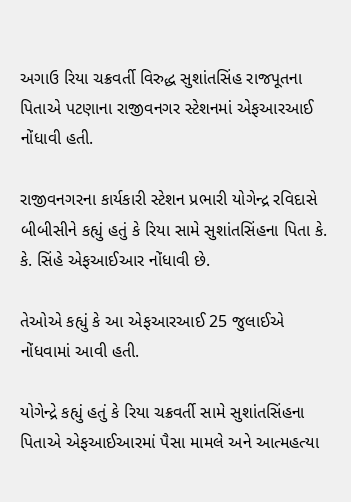અગાઉ રિયા ચક્રવર્તી વિરુદ્ધ સુશાંતસિંહ રાજપૂતના પિતાએ પટણાના રાજીવનગર સ્ટેશનમાં એફઆરઆઈ નોંધાવી હતી.

રાજીવનગરના કાર્યકારી સ્ટેશન પ્રભારી યોગેન્દ્ર રવિદાસે બીબીસીને કહ્યું હતું કે રિયા સામે સુશાંતસિંહના પિતા કે. કે. સિંહે એફઆઈઆર નોંધાવી છે.

તેઓએ કહ્યું કે આ એફઆરઆઈ 25 જુલાઈએ નોંધવામાં આવી હતી.

યોગેન્દ્રે કહ્યું હતું કે રિયા ચક્રવર્તી સામે સુશાંતસિંહના પિતાએ એફઆઈઆરમાં પૈસા મામલે અને આત્મહત્યા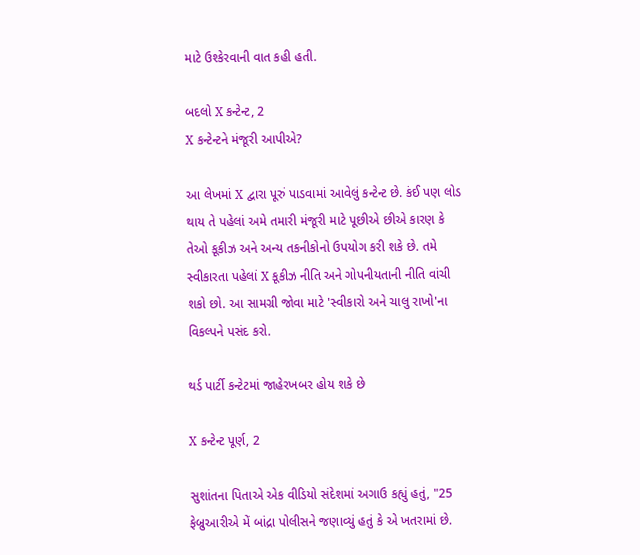માટે ઉશ્કેરવાની વાત કહી હતી.

બદલો X કન્ટેન્ટ, 2
X કન્ટેન્ટને મંજૂરી આપીએ?

આ લેખમાં X દ્વારા પૂરું પાડવામાં આવેલું કન્ટેન્ટ છે. કંઈ પણ લોડ થાય તે પહેલાં અમે તમારી મંજૂરી માટે પૂછીએ છીએ કારણ કે તેઓ કૂકીઝ અને અન્ય તકનીકોનો ઉપયોગ કરી શકે છે. તમે સ્વીકારતા પહેલાં X કૂકીઝ નીતિ અને ગોપનીયતાની નીતિ વાંચી શકો છો. આ સામગ્રી જોવા માટે 'સ્વીકારો અને ચાલુ રાખો'ના વિકલ્પને પસંદ કરો.

થર્ડ પાર્ટી કન્ટેટમાં જાહેરખબર હોય શકે છે

X કન્ટેન્ટ પૂર્ણ, 2

સુશાંતના પિતાએ એક વીડિયો સંદેશમાં અગાઉ કહ્યું હતું, "25 ફેબ્રુઆરીએ મેં બાંદ્રા પોલીસને જણાવ્યું હતું કે એ ખતરામાં છે.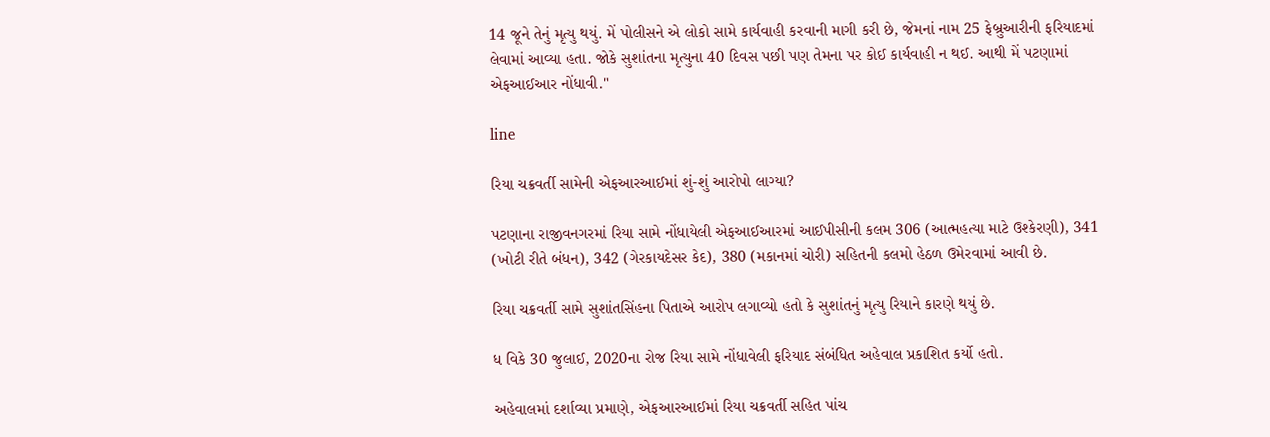14 જૂને તેનું મૃત્યુ થયું. મેં પોલીસને એ લોકો સામે કાર્યવાહી કરવાની માગી કરી છે, જેમનાં નામ 25 ફેબ્રુઆરીની ફરિયાદમાં લેવામાં આવ્યા હતા. જોકે સુશાંતના મૃત્યુના 40 દિવસ પછી પણ તેમના પર કોઈ કાર્યવાહી ન થઈ. આથી મેં પટણામાં એફઆઈઆર નોંધાવી."

line

રિયા ચક્રવર્તી સામેની એફઆરઆઈમાં શું-શું આરોપો લાગ્યા?

પટણાના રાજીવનગરમાં રિયા સામે નોંધાયેલી એફઆઈઆરમાં આઈપીસીની કલમ 306 (આત્મહત્યા માટે ઉશ્કેરણી), 341 (ખોટી રીતે બંધન), 342 (ગેરકાયદેસર કેદ), 380 (મકાનમાં ચોરી) સહિતની કલમો હેઠળ ઉમેરવામાં આવી છે.

રિયા ચક્રવર્તી સામે સુશાંતસિંહના પિતાએ આરોપ લગાવ્યો હતો કે સુશાંતનું મૃત્યુ રિયાને કારણે થયું છે.

ધ વિકે 30 જુલાઈ, 2020ના રોજ રિયા સામે નોંધાવેલી ફરિયાદ સંબંધિત અહેવાલ પ્રકાશિત કર્યો હતો.

અહેવાલમાં દર્શાવ્યા પ્રમાણે, એફઆરઆઈમાં રિયા ચક્રવર્તી સહિત પાંચ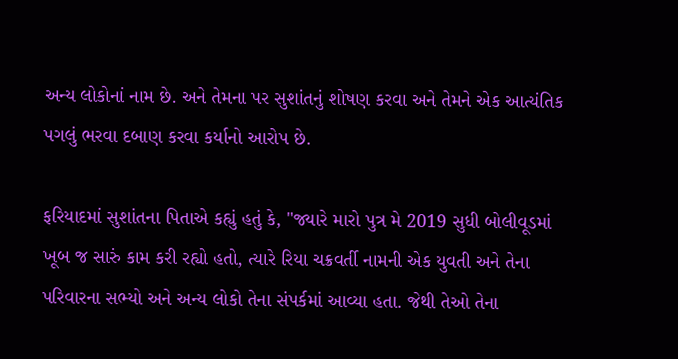અન્ય લોકોનાં નામ છે. અને તેમના પર સુશાંતનું શોષણ કરવા અને તેમને એક આત્યંતિક પગલું ભરવા દબાણ કરવા કર્યાનો આરોપ છે.

ફરિયાદમાં સુશાંતના પિતાએ કહ્યું હતું કે, "જ્યારે મારો પુત્ર મે 2019 સુધી બોલીવૂડમાં ખૂબ જ સારું કામ કરી રહ્યો હતો, ત્યારે રિયા ચક્રવર્તી નામની એક યુવતી અને તેના પરિવારના સભ્યો અને અન્ય લોકો તેના સંપર્કમાં આવ્યા હતા. જેથી તેઓ તેના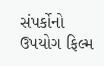સંપર્કોનો ઉપયોગ ફિલ્મ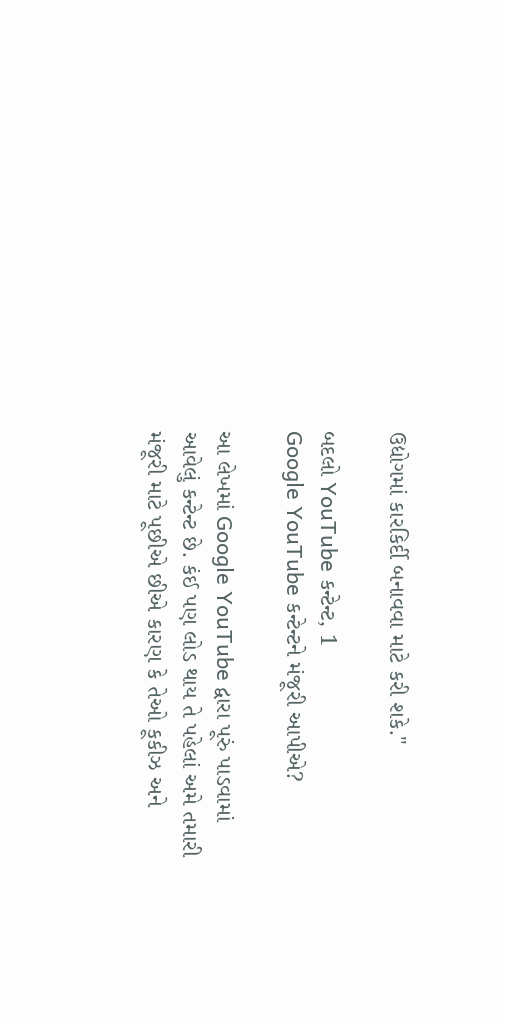ઉદ્યોગમાં કારકિર્દી બનાવવા માટે કરી શકે."

બદલો YouTube કન્ટેન્ટ, 1
Google YouTube કન્ટેન્ટને મંજૂરી આપીએ?

આ લેખમાં Google YouTube દ્વારા પૂરું પાડવામાં આવેલું કન્ટેન્ટ છે. કંઈ પણ લોડ થાય તે પહેલાં અમે તમારી મંજૂરી માટે પૂછીએ છીએ કારણ કે તેઓ કૂકીઝ અને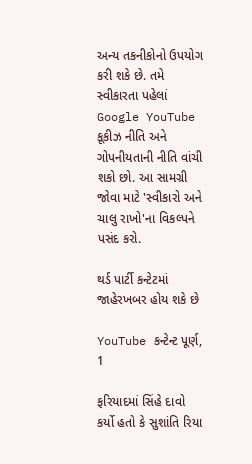અન્ય તકનીકોનો ઉપયોગ કરી શકે છે. તમે સ્વીકારતા પહેલાં Google YouTube કૂકીઝ નીતિ અને ગોપનીયતાની નીતિ વાંચી શકો છો. આ સામગ્રી જોવા માટે 'સ્વીકારો અને ચાલુ રાખો'ના વિકલ્પને પસંદ કરો.

થર્ડ પાર્ટી કન્ટેટમાં જાહેરખબર હોય શકે છે

YouTube કન્ટેન્ટ પૂર્ણ, 1

ફરિયાદમાં સિંહે દાવો કર્યો હતો કે સુશાંતિ રિયા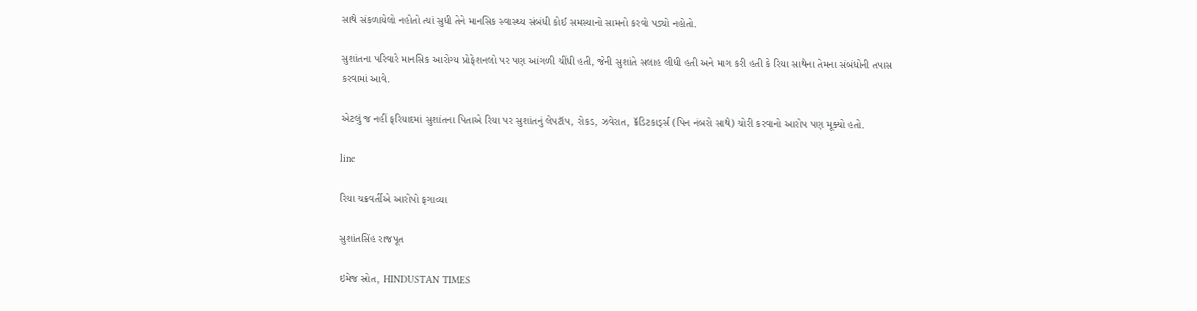સાથે સંકળાયેલો નહોતો ત્યાં સુધી તેને માનસિક સ્વાસ્થ્ય સંબંધી કોઈ સમસ્યાનો સામનો કરવો પડ્યો નહોતો.

સુશાંતના પરિવારે માનસિક આરોગ્ય પ્રોફેશનલો પર પણ આંગળી ચીંધી હતી, જેની સુશાંતે સલાહ લીધી હતી અને માગ કરી હતી કે રિયા સાથેના તેમના સંબંધોની તપાસ કરવામાં આવે.

એટલું જ નહીં ફરિયાદમાં સુશાંતના પિતાએ રિયા પર સુશાંતનું લેપટૉપ, રોકડ, ઝવેરાત, ક્રૅડિટકાર્ડ્સ (પિન નંબરો સાથે) ચોરી કરવાનો આરોપ પણ મૂક્યો હતો.

line

રિયા ચક્રવર્તીએ આરોપો ફગાવ્યા

સુશાંતસિંહ રાજપૂત

ઇમેજ સ્રોત, HINDUSTAN TIMES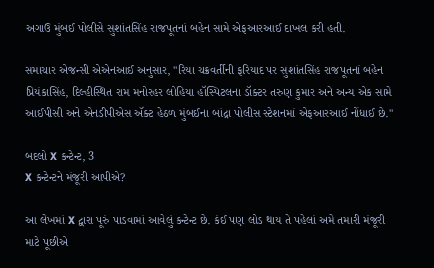અગાઉ મુંબઈ પોલીસે સુશાંતસિંહ રાજપૂતનાં બહેન સામે એફઆરઆઈ દાખલ કરી હતી.

સમાચાર એજન્સી એએનઆઈ અનુસાર, "રિયા ચક્રવર્તીની ફરિયાદ પર સુશાંતસિંહ રાજપૂતનાં બહેન પ્રિયંકાસિંહ, દિલ્હીસ્થિત રામ મનોરહર લોહિયા હૉસ્પિટલના ડૉક્ટર તરુણ કુમાર અને અન્ય એક સામે આઈપીસી અને એનડીપીએસ ઍક્ટ હેઠળ મુંબઈના બાંદ્રા પોલીસ સ્ટેશનમાં એફઆરઆઈ નોંધાઈ છે."

બદલો X કન્ટેન્ટ, 3
X કન્ટેન્ટને મંજૂરી આપીએ?

આ લેખમાં X દ્વારા પૂરું પાડવામાં આવેલું કન્ટેન્ટ છે. કંઈ પણ લોડ થાય તે પહેલાં અમે તમારી મંજૂરી માટે પૂછીએ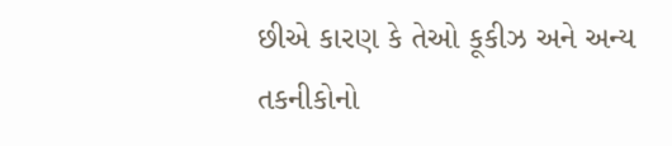છીએ કારણ કે તેઓ કૂકીઝ અને અન્ય તકનીકોનો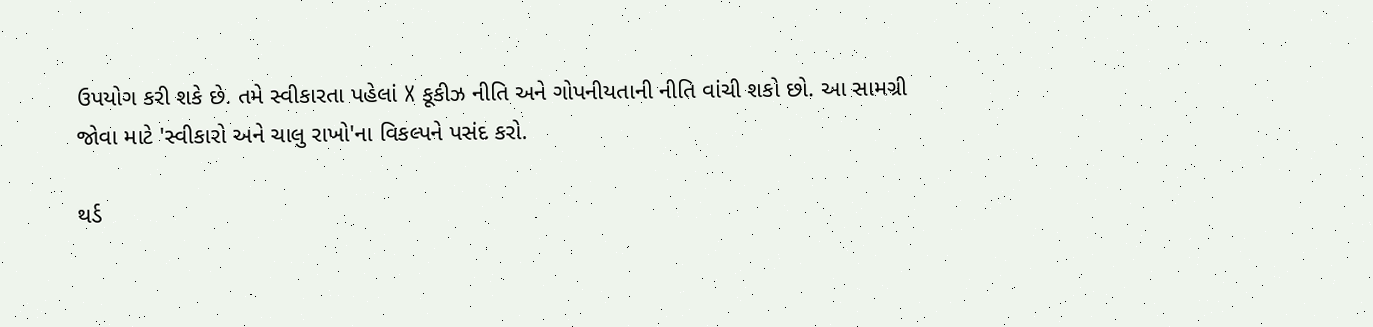ઉપયોગ કરી શકે છે. તમે સ્વીકારતા પહેલાં X કૂકીઝ નીતિ અને ગોપનીયતાની નીતિ વાંચી શકો છો. આ સામગ્રી જોવા માટે 'સ્વીકારો અને ચાલુ રાખો'ના વિકલ્પને પસંદ કરો.

થર્ડ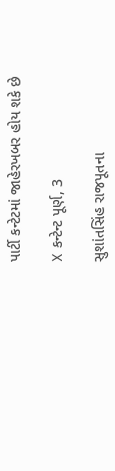પાર્ટી કન્ટેટમાં જાહેરખબર હોય શકે છે

X કન્ટેન્ટ પૂર્ણ, 3

સુશાંતસિંહ રાજપૂતના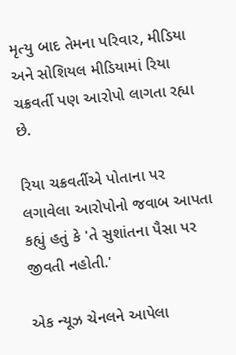મૃત્યુ બાદ તેમના પરિવાર, મીડિયા અને સોશિયલ મીડિયામાં રિયા ચક્રવર્તી પણ આરોપો લાગતા રહ્યા છે.

રિયા ચક્રવર્તીએ પોતાના પર લગાવેલા આરોપોનો જવાબ આપતા કહ્યું હતું કે 'તે સુશાંતના પૈસા પર જીવતી નહોતી.'

એક ન્યૂઝ ચેનલને આપેલા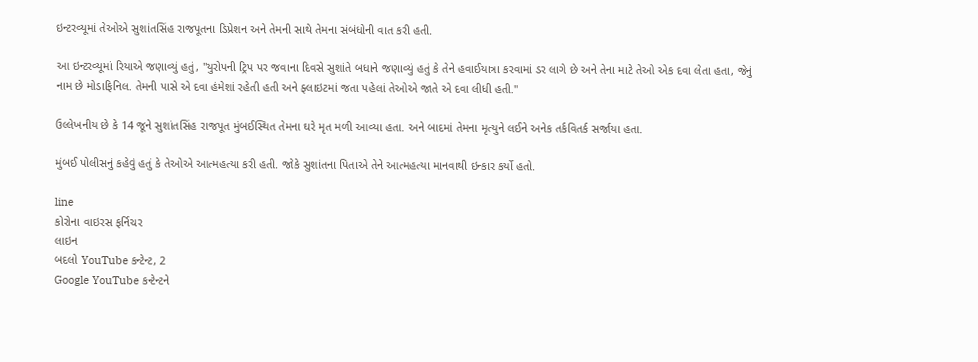ઇન્ટરવ્યૂમાં તેઓએ સુશાંતસિંહ રાજપૂતના ડિપ્રેશન અને તેમની સાથે તેમના સંબંધોની વાત કરી હતી.

આ ઇન્ટરવ્યૂમાં રિયાએ જણાવ્યું હતું, "યુરોપની ટ્રિપ પર જવાના દિવસે સુશાંતે બધાને જણાવ્યું હતું કે તેને હવાઈયાત્રા કરવામાં ડર લાગે છે અને તેના માટે તેઓ એક દવા લેતા હતા, જેનું નામ છે મોડાફિનિલ. તેમની પાસે એ દવા હંમેશાં રહેતી હતી અને ફ્લાઇટમાં જતા પહેલાં તેઓએ જાતે એ દવા લીધી હતી."

ઉલ્લેખનીય છે કે 14 જૂને સુશાંતસિંહ રાજપૂત મુંબઈસ્થિત તેમના ઘરે મૃત મળી આવ્યા હતા. અને બાદમાં તેમના મૃત્યુને લઈને અનેક તર્કવિતર્ક સર્જાયા હતા.

મુંબઈ પોલીસનું કહેવું હતું કે તેઓએ આત્મહત્યા કરી હતી. જોકે સુશાંતના પિતાએ તેને આત્મહત્યા માનવાથી ઇન્કાર કર્યો હતો.

line
કોરોના વાઇરસ ફર્નિચર
લાઇન
બદલો YouTube કન્ટેન્ટ, 2
Google YouTube કન્ટેન્ટને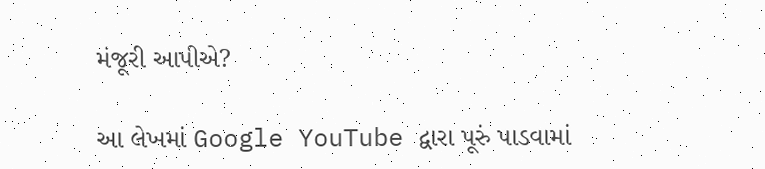મંજૂરી આપીએ?

આ લેખમાં Google YouTube દ્વારા પૂરું પાડવામાં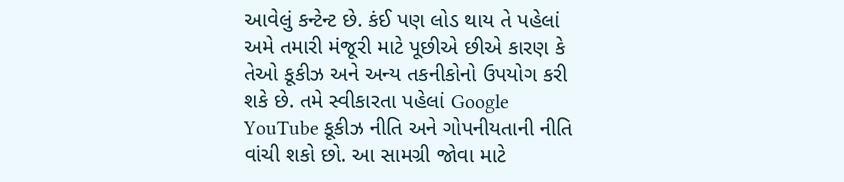આવેલું કન્ટેન્ટ છે. કંઈ પણ લોડ થાય તે પહેલાં અમે તમારી મંજૂરી માટે પૂછીએ છીએ કારણ કે તેઓ કૂકીઝ અને અન્ય તકનીકોનો ઉપયોગ કરી શકે છે. તમે સ્વીકારતા પહેલાં Google YouTube કૂકીઝ નીતિ અને ગોપનીયતાની નીતિ વાંચી શકો છો. આ સામગ્રી જોવા માટે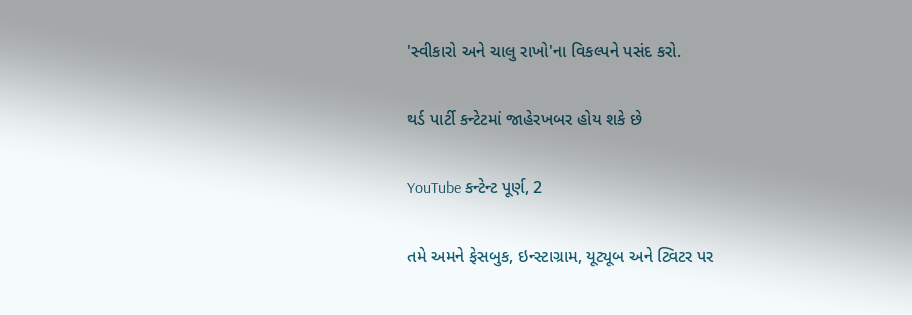'સ્વીકારો અને ચાલુ રાખો'ના વિકલ્પને પસંદ કરો.

થર્ડ પાર્ટી કન્ટેટમાં જાહેરખબર હોય શકે છે

YouTube કન્ટેન્ટ પૂર્ણ, 2

તમે અમને ફેસબુક, ઇન્સ્ટાગ્રામ, યૂટ્યૂબ અને ટ્વિટર પર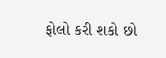ફોલો કરી શકો છો